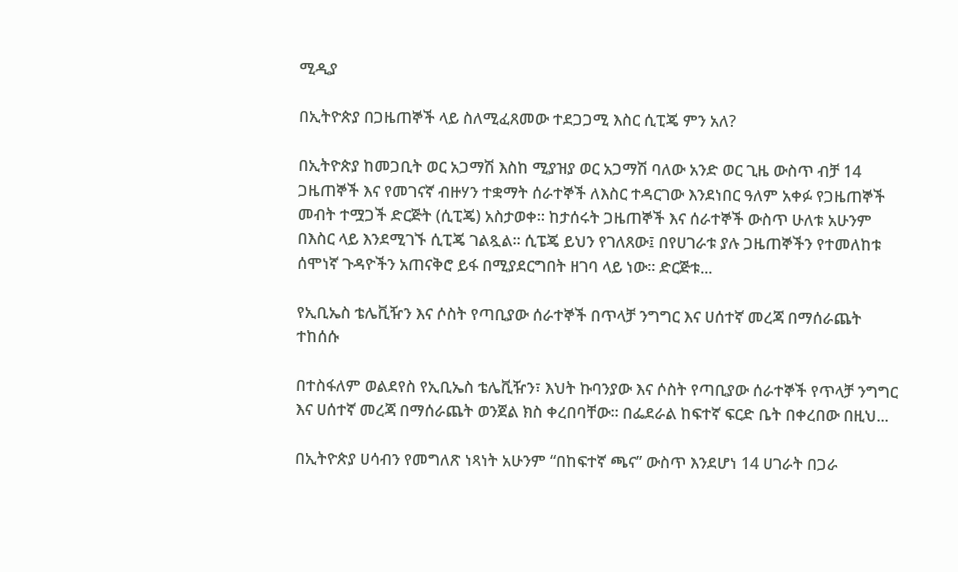ሚዲያ

በኢትዮጵያ በጋዜጠኞች ላይ ስለሚፈጸመው ተደጋጋሚ እስር ሲፒጄ ምን አለ?

በኢትዮጵያ ከመጋቢት ወር አጋማሽ እስከ ሚያዝያ ወር አጋማሽ ባለው አንድ ወር ጊዜ ውስጥ ብቻ 14 ጋዜጠኞች እና የመገናኛ ብዙሃን ተቋማት ሰራተኞች ለእስር ተዳርገው እንደነበር ዓለም አቀፉ የጋዜጠኞች መብት ተሟጋች ድርጅት (ሲፒጄ) አስታወቀ። ከታሰሩት ጋዜጠኞች እና ሰራተኞች ውስጥ ሁለቱ አሁንም በእስር ላይ እንደሚገኙ ሲፒጄ ገልጿል። ሲፔጄ ይህን የገለጸው፤ በየሀገራቱ ያሉ ጋዜጠኞችን የተመለከቱ ሰሞነኛ ጉዳዮችን አጠናቅሮ ይፋ በሚያደርግበት ዘገባ ላይ ነው። ድርጅቱ...

የኢቢኤስ ቴሌቪዥን እና ሶስት የጣቢያው ሰራተኞች በጥላቻ ንግግር እና ሀሰተኛ መረጃ በማሰራጨት ተከሰሱ

በተስፋለም ወልደየስ የኢቢኤስ ቴሌቪዥን፣ እህት ኩባንያው እና ሶስት የጣቢያው ሰራተኞች የጥላቻ ንግግር እና ሀሰተኛ መረጃ በማሰራጨት ወንጀል ክስ ቀረበባቸው። በፌደራል ከፍተኛ ፍርድ ቤት በቀረበው በዚህ...

በኢትዮጵያ ሀሳብን የመግለጽ ነጻነት አሁንም “በከፍተኛ ጫና” ውስጥ እንደሆነ 14 ሀገራት በጋራ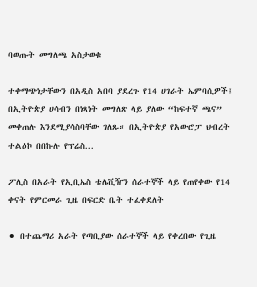ባወጡት መግለጫ አስታወቁ

ተቀማጭነታቸውን በአዲስ አበባ ያደረጉ የ14 ሀገራት ኤምባሲዎች፤ በኢትዮጵያ ሀሳብን በነጻነት መግለጽ ላይ ያለው “ከፍተኛ ጫና” መቀጠሉ እንደሚያሳስባቸው ገለጹ። በኢትዮጵያ የአውሮፓ ህብረት ተልዕኮ በበኩሉ የፕሬስ...

ፖሊስ በአራት የኢቢኤስ ቴሌቪዥን ሰራተኞች ላይ የጠየቀው የ14 ቀናት የምርመራ ጊዜ በፍርድ ቤት ተፈቀደለት

⚫ በተጨማሪ አራት የጣቢያው ሰራተኞች ላይ የቀረበው የጊዜ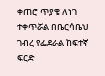ቀጠሮ ጥያቄ ለነገ ተቀጥሯል በቤርሳቤህ ገብረ የፌደራል ከፍተኛ ፍርድ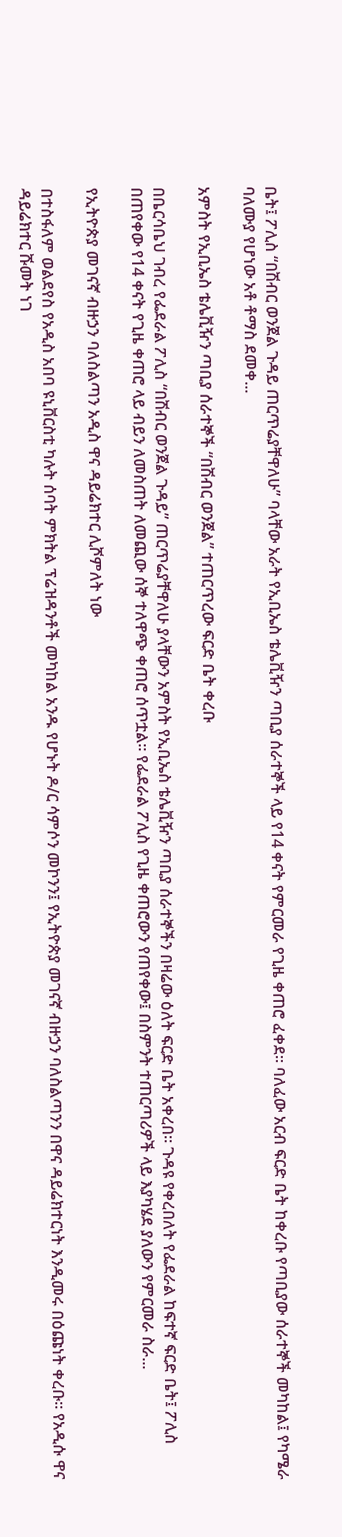ቤት፤ ፖሊስ “በሽብር ወንጀል ጉዳይ ጠርጥሬያቸዋለሁ” ባላቸው አራት የኢቢኤስ ቴሌቪዥን ጣቢያ ሰራተኞች ላይ የ14 ቀናት የምርመራ የጊዜ ቀጠሮ ፈቀደ። ባለፈው አርብ ፍርድ ቤት ከቀረቡ የጣቢያው ሰራተኞች መካከል፤ የካሜራ ባለሙያ የሆነው አቶ ቶማስ ደመቀ...

አምስት የኢቢኤስ ቴሌቪዥን ጣቢያ ሰራተኞች “በሽብር ወንጀል” ተጠርጥረው ፍርድ ቤት ቀረቡ

በቤርሳቤህ ገብረ የፌደራል ፖሊስ “በሽብር ወንጀል ጉዳይ” ጠርጥሬያቸዋለሁ ያላቸውን አምስት የኢቢኤስ ቴሌቪዥን ጣቢያ ሰራተኞችን በዛሬው ዕለት ፍርድ ቤት አቀረበ። ጉዳዩ የቀረበለት የፌደራል ከፍተኛ ፍርድ ቤት፤ ፖሊስ በጠየቀው የ14 ቀናት የጊዜ ቀጠሮ ላይ ብይን ለመስጠት ለመጪው ሰኞ ተለዋጭ ቀጠሮ ሰጥቷል። የፌደራል ፖሊስ የጊዜ ቀጠሮውን የጠየቀው፤ በስምንት ተጠርጣሪዎች ላይ እያካሄደ ያለውን የምርመራ ስራ...

የኢትዮጵያ መገናኛ ብዙኃን ባለስልጣን አዲስ ዋና ዳይሬክተር ሊሾምለት ነው

በተስፋለም ወልደየስ የአዲስ አበባ ዩኒቨርስቲ ካሉት ሰባት ምክትል ፕሬዝዳንቶች መካከል አንዱ የሆኑት ዶ/ር ሳምሶን መኮንን፤ የኢትዮጵያ መገናኛ ብዙኃን ባለስልጣንን በዋና ዳይሬክተርነት እንዲመሩ በዕጩነት ቀረቡ። የአዲሱ ዋና ዳይሬክተር ሹመት ነገ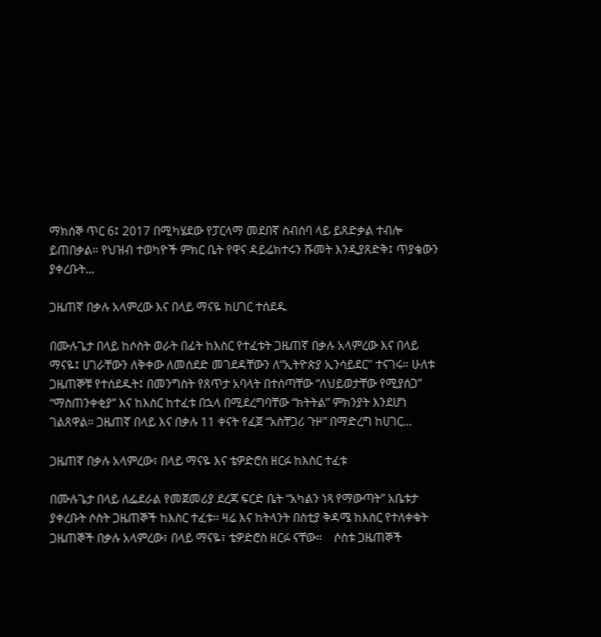ማክሰኞ ጥር 6፤ 2017 በሚካሄደው የፓርላማ መደበኛ ስብሰባ ላይ ይጸድቃል ተብሎ ይጠበቃል። የህዝብ ተወካዮች ምክር ቤት የዋና ዳይሬክተሩን ሹመት እንዲያጸድቅ፤ ጥያቄውን ያቀረቡት...

ጋዜጠኛ በቃሉ አላምረው እና በላይ ማናዬ ከሀገር ተሰደዱ

በሙሉጌታ በላይ ከሶስት ወራት በፊት ከእስር የተፈቱት ጋዜጠኛ በቃሉ አላምረው እና በላይ ማናዬ፤ ሀገራቸውን ለቅቀው ለመሰደድ መገደዳቸውን ለ“ኢትዮጵያ ኢንሳይደር" ተናገሩ። ሁለቱ ጋዜጠኞቹ የተሰደዱት፤ በመንግስት የጸጥታ አባላት በተሰጣቸው “ለህይወታቸው የሚያሰጋ” “ማስጠንቀቂያ” እና ከእስር ከተፈቱ በኋላ በሚደረግባቸው “ክትትል” ምክንያት እንደሆነ ገልጸዋል። ጋዜጠኛ በላይ እና በቃሉ 11 ቀናት የፈጀ “አስቸጋሪ ጉዞ” በማድረግ ከሀገር...

ጋዜጠኛ በቃሉ አላምረው፣ በላይ ማናዬ እና ቴዎድሮስ ዘርፉ ከእስር ተፈቱ

በሙሉጌታ በላይ ለፌደራል የመጀመሪያ ደረጃ ፍርድ ቤት “አካልን ነጻ የማውጣት” አቤቱታ ያቀረቡት ሶስት ጋዜጠኞች ከእስር ተፈቱ። ዛሬ እና ከትላንት በስቲያ ቅዳሜ ከእስር የተለቀቁት ጋዜጠኞች በቃሉ አላምረው፣ በላይ ማናዬ፣ ቴዎድሮስ ዘርፉ ናቸው።    ሶስቱ ጋዜጠኞች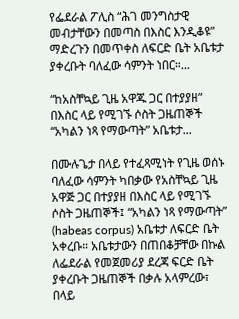የፌደራል ፖሊስ “ሕገ መንግስታዊ መብታቸውን በመጣስ በእስር እንዲቆዩ” ማድረጉን በመጥቀስ ለፍርድ ቤት አቤቱታ ያቀረቡት ባለፈው ሳምንት ነበር።...

“ከአስቸኳይ ጊዜ አዋጁ ጋር በተያያዘ” በእስር ላይ የሚገኙ ሶስት ጋዜጠኞች “አካልን ነጻ የማውጣት” አቤቱታ...

በሙሉጌታ በላይ የተፈጻሚነት የጊዜ ወሰኑ ባለፈው ሳምንት ካበቃው የአስቸኳይ ጊዜ አዋጅ ጋር በተያያዘ በእስር ላይ የሚገኙ ሶስት ጋዜጠኞች፤ “አካልን ነጻ የማውጣት” (habeas corpus) አቤቱታ ለፍርድ ቤት አቀረቡ። አቤቱታውን በጠበቆቻቸው በኩል ለፌደራል የመጀመሪያ ደረጃ ፍርድ ቤት ያቀረቡት ጋዜጠኞች በቃሉ አላምረው፣ በላይ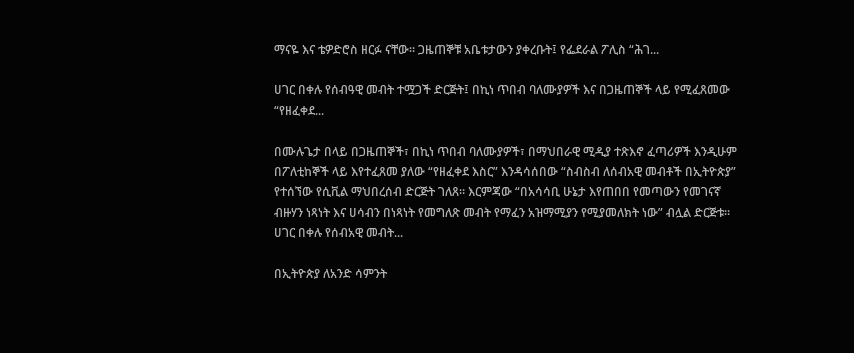ማናዬ እና ቴዎድሮስ ዘርፉ ናቸው። ጋዜጠኞቹ አቤቱታውን ያቀረቡት፤ የፌደራል ፖሊስ “ሕገ...

ሀገር በቀሉ የሰብዓዊ መብት ተሟጋች ድርጅት፤ በኪነ ጥበብ ባለሙያዎች እና በጋዜጠኞች ላይ የሚፈጸመው “የዘፈቀደ...

በሙሉጌታ በላይ በጋዜጠኞች፣ በኪነ ጥበብ ባለሙያዎች፣ በማህበራዊ ሚዲያ ተጽእኖ ፈጣሪዎች እንዲሁም በፖለቲከኞች ላይ እየተፈጸመ ያለው “የዘፈቀደ እስር” እንዳሳሰበው “ስብስብ ለሰብአዊ መብቶች በኢትዮጵያ” የተሰኘው የሲቪል ማህበረሰብ ድርጅት ገለጸ። እርምጃው “በአሳሳቢ ሁኔታ እየጠበበ የመጣውን የመገናኛ ብዙሃን ነጻነት እና ሀሳብን በነጻነት የመግለጽ መብት የማፈን አዝማሚያን የሚያመለክት ነው” ብሏል ድርጅቱ። ሀገር በቀሉ የሰብአዊ መብት...

በኢትዮጵያ ለአንድ ሳምንት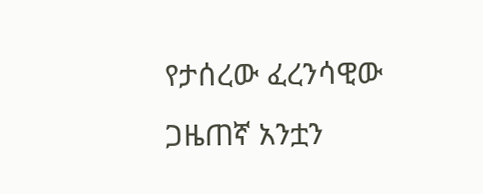የታሰረው ፈረንሳዊው ጋዜጠኛ አንቷን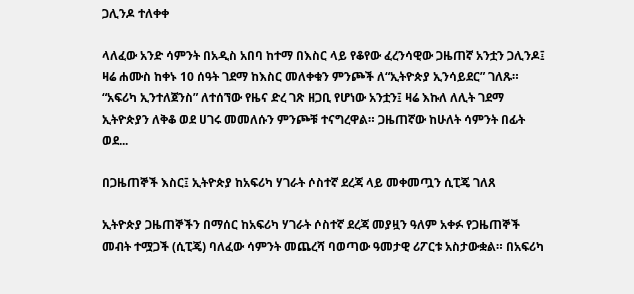ጋሊንዶ ተለቀቀ

ላለፈው አንድ ሳምንት በአዲስ አበባ ከተማ በእስር ላይ የቆየው ፈረንሳዊው ጋዜጠኛ አንቷን ጋሊንዶ፤ ዛሬ ሐሙስ ከቀኑ 10 ሰዓት ገደማ ከእስር መለቀቁን ምንጮች ለ“ኢትዮጵያ ኢንሳይደር” ገለጹ። “አፍሪካ ኢንተለጀንስ” ለተሰኘው የዜና ድረ ገጽ ዘጋቢ የሆነው አንቷን፤ ዛሬ እኩለ ለሊት ገደማ ኢትዮጵያን ለቅቆ ወደ ሀገሩ መመለሱን ምንጮቹ ተናግረዋል። ጋዜጠኛው ከሁለት ሳምንት በፊት ወደ...

በጋዜጠኞች እስር፤ ኢትዮጵያ ከአፍሪካ ሃገራት ሶስተኛ ደረጃ ላይ መቀመጧን ሲፒጄ ገለጸ

ኢትዮጵያ ጋዜጠኞችን በማሰር ከአፍሪካ ሃገራት ሶስተኛ ደረጃ መያዟን ዓለም አቀፉ የጋዜጠኞች መብት ተሟጋች (ሲፒጄ) ባለፈው ሳምንት መጨረሻ ባወጣው ዓመታዊ ሪፖርቱ አስታውቋል። በአፍሪካ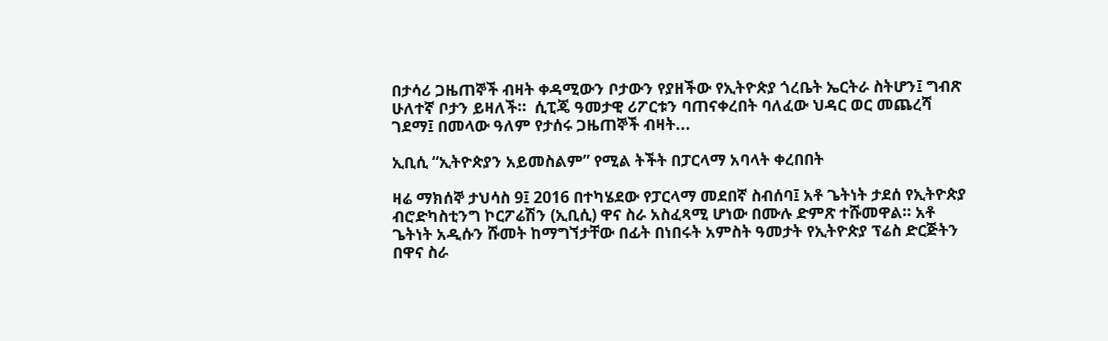በታሳሪ ጋዜጠኞች ብዛት ቀዳሚውን ቦታውን የያዘችው የኢትዮጵያ ጎረቤት ኤርትራ ስትሆን፤ ግብጽ ሁለተኛ ቦታን ይዛለች።  ሲፒጄ ዓመታዊ ሪፖርቱን ባጠናቀረበት ባለፈው ህዳር ወር መጨረሻ ገደማ፤ በመላው ዓለም የታሰሩ ጋዜጠኞች ብዛት...

ኢቢሲ “ኢትዮጵያን አይመስልም” የሚል ትችት በፓርላማ አባላት ቀረበበት

ዛሬ ማክሰኞ ታህሳስ 9፤ 2016 በተካሄደው የፓርላማ መደበኛ ስብሰባ፤ አቶ ጌትነት ታደሰ የኢትዮጵያ ብሮድካስቲንግ ኮርፖሬሽን (ኢቢሲ) ዋና ስራ አስፈጻሚ ሆነው በሙሉ ድምጽ ተሹመዋል። አቶ ጌትነት አዲሱን ሹመት ከማግኘታቸው በፊት በነበሩት አምስት ዓመታት የኢትዮጵያ ፕሬስ ድርጅትን በዋና ስራ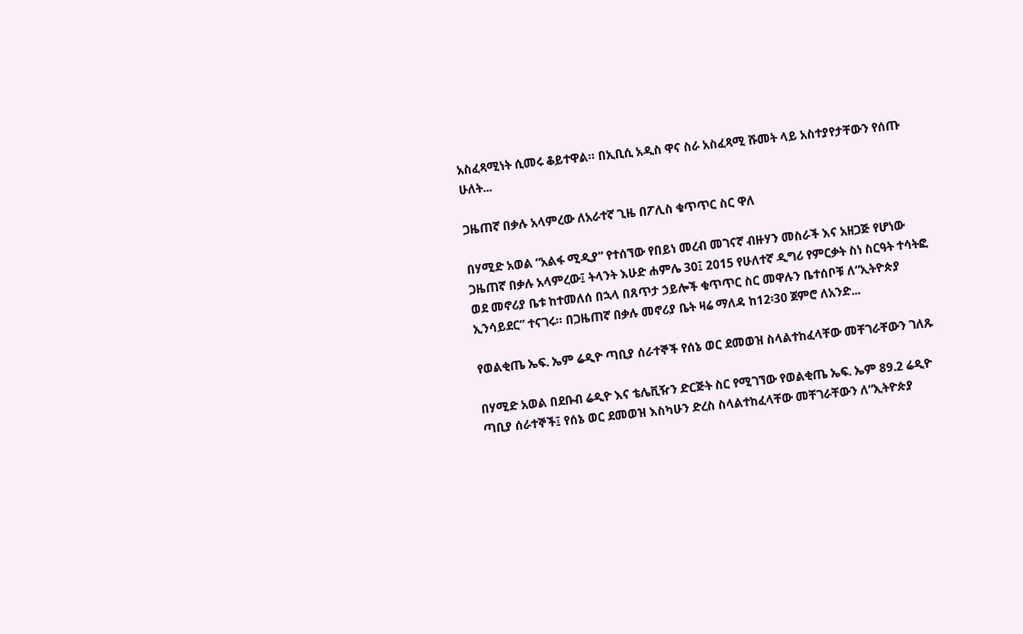አስፈጻሚነት ሲመሩ ቆይተዋል። በኢቢሲ አዲስ ዋና ስራ አስፈጻሚ ሹመት ላይ አስተያየታቸውን የሰጡ ሁለት...

ጋዜጠኛ በቃሉ አላምረው ለአራተኛ ጊዜ በፖሊስ ቁጥጥር ስር ዋለ

በሃሚድ አወል “አልፋ ሚዲያ” የተሰኘው የበይነ መረብ መገናኛ ብዙሃን መስራች እና አዘጋጅ የሆነው ጋዜጠኛ በቃሉ አላምረው፤ ትላንት እሁድ ሐምሌ 30፤ 2015 የሁለተኛ ዲግሪ የምርቃት ስነ ስርዓት ተሳትፎ ወደ መኖሪያ ቤቱ ከተመለሰ በኋላ በጸጥታ ኃይሎች ቁጥጥር ስር መዋሉን ቤተሰቦቹ ለ“ኢትዮጵያ ኢንሳይደር” ተናገሩ። በጋዜጠኛ በቃሉ መኖሪያ ቤት ዛሬ ማለዳ ከ12፡30 ጀምሮ ለአንድ...

የወልቂጤ ኤፍ. ኤም ሬዲዮ ጣቢያ ሰራተኞች የሰኔ ወር ደመወዝ ስላልተከፈላቸው መቸገራቸውን ገለጹ

በሃሚድ አወል በደቡብ ሬዲዮ እና ቴሌቪዥን ድርጅት ስር የሚገኘው የወልቂጤ ኤፍ. ኤም 89.2 ሬዲዮ ጣቢያ ሰራተኞች፤ የሰኔ ወር ደመወዝ እስካሁን ድረስ ስላልተከፈላቸው መቸገራቸውን ለ“ኢትዮጵያ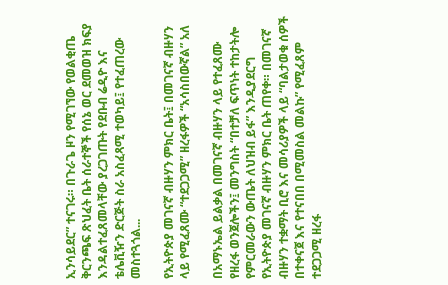ኢንሳይደር” ተናገሩ። በጉራጌ ዞን የሚገኘው የወልቂጤ ቅርንጫፍ ጽህፈት ቤት ሰራተኞች የሰኔ ወር ደመወዝ ክፍያ እንዳልተፈጸመላቸው ያረጋገጡት የደቡብ ሬዲዮ እና ቴሌቪዥን ድርጅት ስራ አስፈጻሚ ተወካይ፤ የተፈጠረው መስተጓጎል...

የኢትዮጵያ መገናኛ ብዙሃን ምክር ቤት፤ በመገናኛ ብዙሃን ላይ የሚፈጸሙ “ተደጋጋሚ” ዘረፋዎች “አሳስበውኛል” አለ

በአማኑኤል ይልቃል በመገናኛ ብዙሃን ላይ የተፈጸሙ የዘረፋ ወንጀሎችን፤ መንግስት “በተቻለ ፍጥነት ተከታትሎ የምርመራውን ውጤት ለህዝብ ይፋ” እንዲያደርግ የኢትዮጵያ መገናኛ ብዙሃን ምክር ቤት ጠየቀ። በመገናኛ ብዙሃን ተቋማት ቢሮ እና መሳሪያዎች ላይ “ባልታወቁ ሰዎች በተቀናጀ እና የተናበበ በሚመስል መልኩ” የሚፈጸም ተደጋጋሚ ዘረፋ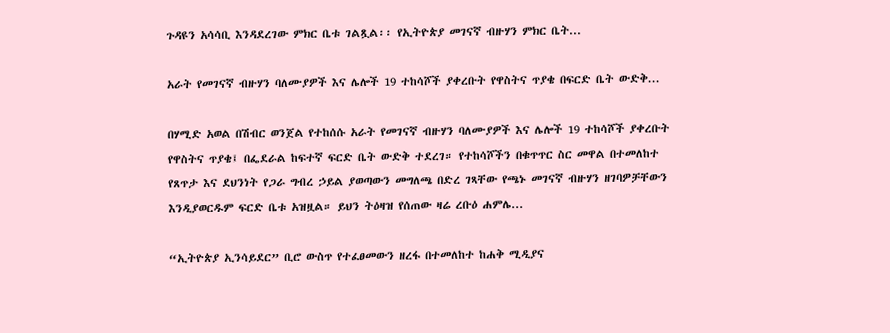ጉዳዩን አሳሳቢ እንዳደረገው ምክር ቤቱ ገልጿል፡፡ የኢትዮጵያ መገናኛ ብዙሃን ምክር ቤት...

አራት የመገናኛ ብዙሃን ባለሙያዎች እና ሌሎች 19 ተከሳሾች ያቀረቡት የዋስትና ጥያቄ በፍርድ ቤት ውድቅ...

በሃሚድ አወል በሽብር ወንጀል የተከሰሱ አራት የመገናኛ ብዙሃን ባለሙያዎች እና ሌሎች 19 ተከሳሾች ያቀረቡት የዋስትና ጥያቄ፤ በፌደራል ከፍተኛ ፍርድ ቤት ውድቅ ተደረገ። የተከሳሾችን በቁጥጥር ስር መዋል በተመለከተ የጸጥታ እና ደህንነት የጋራ ግብረ ኃይል ያወጣውን መግለጫ በድረ ገጻቸው የጫኑ መገናኛ ብዙሃን ዘገባዎቻቸውን እንዲያወርዱም ፍርድ ቤቱ አዝዟል። ይህን ትዕዛዝ የሰጠው ዛሬ ረቡዕ ሐምሌ...

“ኢትዮጵያ ኢንሳይደር” ቢሮ ውስጥ የተፈፀመውን ዘረፋ በተመለከተ ከሐቅ ሚዲያና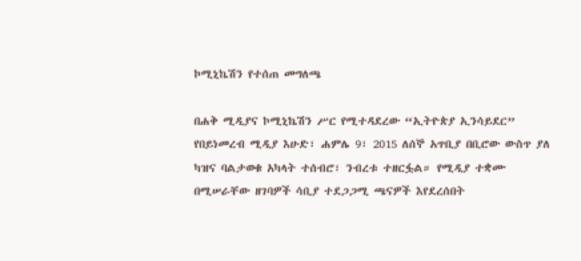ኮሚኒኬሽን የተሰጠ መግለጫ

በሐቅ ሚዲያና ኮሚኒኬሽን ሥር የሚተዳደረው “ኢትዮጵያ ኢንሳይደር” የበይነመረብ ሚዲያ እሁድ፣ ሐምሌ 9፣ 2015 ለሰኞ አጥቢያ በቢሮው ውስጥ ያለ ካዝና ባልታወቁ አካላት ተሰብሮ፣ ንብረቱ ተዘርፏል። የሚዲያ ተቋሙ በሚሠራቸው ዘገባዎች ሳቢያ ተደጋጋሚ ጫናዎች እየደረሰበት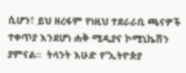ሲሆን፣ ይህ ዘረፋም የነዚህ ተደራራቢ ጫናዎች ተቀጥያ እንደሆነ ሐቅ ሚዲያና ኮሚኒኬሽን ያምናል።  ትላንት እሁድ የ“ኢትዮጵያ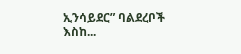ኢንሳይደር” ባልደረቦች እስከ...